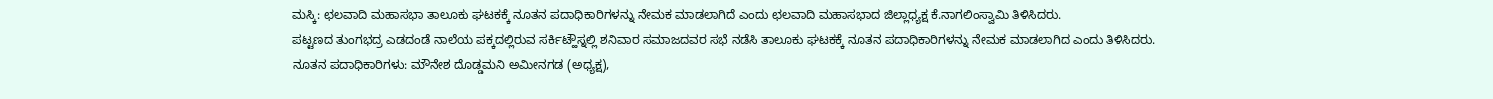ಮಸ್ಕಿ: ಛಲವಾದಿ ಮಹಾಸಭಾ ತಾಲೂಕು ಘಟಕಕ್ಕೆ ನೂತನ ಪದಾಧಿಕಾರಿಗಳನ್ನು ನೇಮಕ ಮಾಡಲಾಗಿದೆ ಎಂದು ಛಲವಾದಿ ಮಹಾಸಭಾದ ಜಿಲ್ಲಾಧ್ಯಕ್ಷ ಕೆ.ನಾಗಲಿಂಸ್ವಾಮಿ ತಿಳಿಸಿದರು.
ಪಟ್ಟಣದ ತುಂಗಭದ್ರ ಎಡದಂಡೆ ನಾಲೆಯ ಪಕ್ಕದಲ್ಲಿರುವ ಸರ್ಕಿಟ್ಹೌಸ್ನಲ್ಲಿ ಶನಿವಾರ ಸಮಾಜದವರ ಸಭೆ ನಡೆಸಿ ತಾಲೂಕು ಘಟಕಕ್ಕೆ ನೂತನ ಪದಾಧಿಕಾರಿಗಳನ್ನು ನೇಮಕ ಮಾಡಲಾಗಿದ ಎಂದು ತಿಳಿಸಿದರು.
ನೂತನ ಪದಾಧಿಕಾರಿಗಳು: ಮೌನೇಶ ದೊಡ್ಡಮನಿ ಅಮೀನಗಡ (ಅಧ್ಯಕ್ಷ),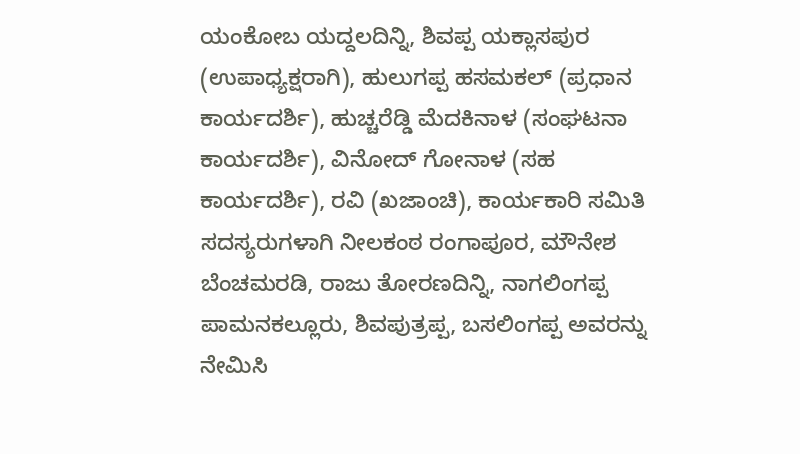ಯಂಕೋಬ ಯದ್ದಲದಿನ್ನಿ, ಶಿವಪ್ಪ ಯಕ್ಲಾಸಪುರ (ಉಪಾಧ್ಯಕ್ಷರಾಗಿ), ಹುಲುಗಪ್ಪ ಹಸಮಕಲ್ (ಪ್ರಧಾನ ಕಾರ್ಯದರ್ಶಿ), ಹುಚ್ಚರೆಡ್ಡಿ ಮೆದಕಿನಾಳ (ಸಂಘಟನಾ ಕಾರ್ಯದರ್ಶಿ), ವಿನೋದ್ ಗೋನಾಳ (ಸಹ ಕಾರ್ಯದರ್ಶಿ), ರವಿ (ಖಜಾಂಚಿ), ಕಾರ್ಯಕಾರಿ ಸಮಿತಿ ಸದಸ್ಯರುಗಳಾಗಿ ನೀಲಕಂಠ ರಂಗಾಪೂರ, ಮೌನೇಶ ಬೆಂಚಮರಡಿ, ರಾಜು ತೋರಣದಿನ್ನಿ, ನಾಗಲಿಂಗಪ್ಪ ಪಾಮನಕಲ್ಲೂರು, ಶಿವಪುತ್ರಪ್ಪ, ಬಸಲಿಂಗಪ್ಪ ಅವರನ್ನು ನೇಮಿಸಿ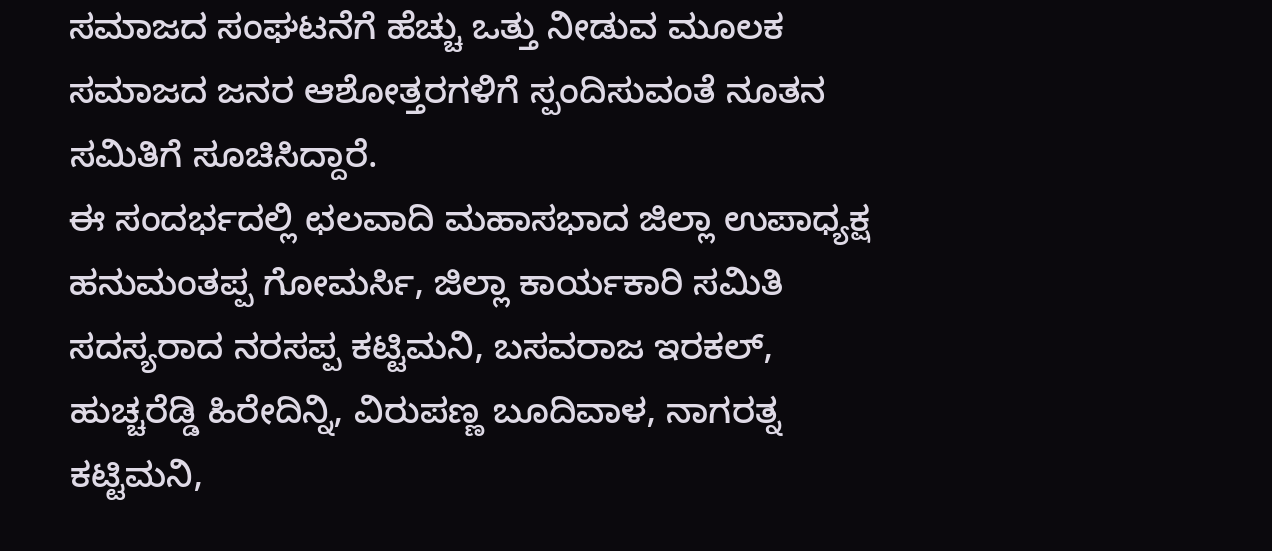ಸಮಾಜದ ಸಂಘಟನೆಗೆ ಹೆಚ್ಚು ಒತ್ತು ನೀಡುವ ಮೂಲಕ ಸಮಾಜದ ಜನರ ಆಶೋತ್ತರಗಳಿಗೆ ಸ್ಪಂದಿಸುವಂತೆ ನೂತನ ಸಮಿತಿಗೆ ಸೂಚಿಸಿದ್ದಾರೆ.
ಈ ಸಂದರ್ಭದಲ್ಲಿ ಛಲವಾದಿ ಮಹಾಸಭಾದ ಜಿಲ್ಲಾ ಉಪಾಧ್ಯಕ್ಷ ಹನುಮಂತಪ್ಪ ಗೋಮರ್ಸಿ, ಜಿಲ್ಲಾ ಕಾರ್ಯಕಾರಿ ಸಮಿತಿ ಸದಸ್ಯರಾದ ನರಸಪ್ಪ ಕಟ್ಟಿಮನಿ, ಬಸವರಾಜ ಇರಕಲ್, ಹುಚ್ಚರೆಡ್ಡಿ ಹಿರೇದಿನ್ನಿ, ವಿರುಪಣ್ಣ ಬೂದಿವಾಳ, ನಾಗರತ್ನ ಕಟ್ಟಿಮನಿ,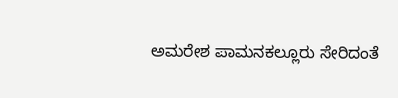ಅಮರೇಶ ಪಾಮನಕಲ್ಲೂರು ಸೇರಿದಂತೆ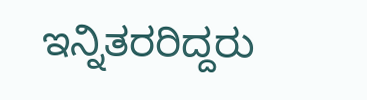ಇನ್ನಿತರರಿದ್ದರು